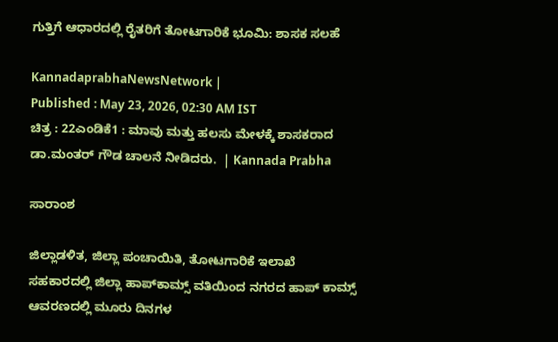ಗುತ್ತಿಗೆ ಆಧಾರದಲ್ಲಿ ರೈತರಿಗೆ ತೋಟಗಾರಿಕೆ ಭೂಮಿ: ಶಾಸಕ ಸಲಹೆ

KannadaprabhaNewsNetwork |
Published : May 23, 2026, 02:30 AM IST
ಚಿತ್ರ : 22ಎಂಡಿಕೆ1 : ಮಾವು ಮತ್ತು ಹಲಸು ಮೇಳಕ್ಕೆ ಶಾಸಕರಾದ ಡಾ.ಮಂತರ್ ಗೌಡ ಚಾಲನೆ ನೀಡಿದರು.  | Kannada Prabha

ಸಾರಾಂಶ

ಜಿಲ್ಲಾಡಳಿತ, ಜಿಲ್ಲಾ ಪಂಚಾಯಿತಿ, ತೋಟಗಾರಿಕೆ ಇಲಾಖೆ ಸಹಕಾರದಲ್ಲಿ ಜಿಲ್ಲಾ ಹಾಪ್‌ಕಾಮ್ಸ್ ವತಿಯಿಂದ ನಗರದ ಹಾಪ್ ಕಾಮ್ಸ್ ಆವರಣದಲ್ಲಿ ಮೂರು ದಿನಗಳ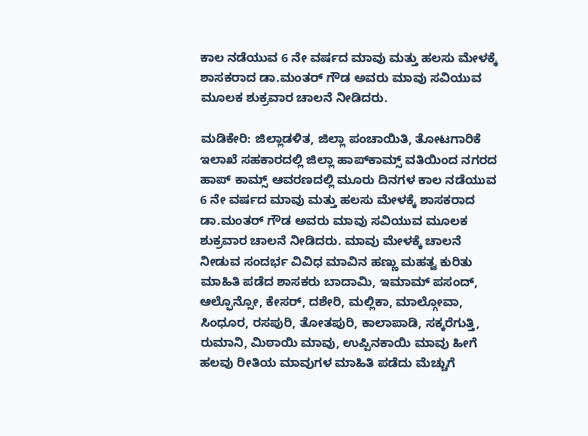ಕಾಲ ನಡೆಯುವ 6 ನೇ ವರ್ಷದ ಮಾವು ಮತ್ತು ಹಲಸು ಮೇಳಕ್ಕೆ ಶಾಸಕರಾದ ಡಾ.ಮಂತರ್ ಗೌಡ ಅವರು ಮಾವು ಸವಿಯುವ ಮೂಲಕ ಶುಕ್ರವಾರ ಚಾಲನೆ ನೀಡಿದರು.

ಮಡಿಕೇರಿ: ಜಿಲ್ಲಾಡಳಿತ, ಜಿಲ್ಲಾ ಪಂಚಾಯಿತಿ, ತೋಟಗಾರಿಕೆ ಇಲಾಖೆ ಸಹಕಾರದಲ್ಲಿ ಜಿಲ್ಲಾ ಹಾಪ್‌ಕಾಮ್ಸ್ ವತಿಯಿಂದ ನಗರದ ಹಾಪ್ ಕಾಮ್ಸ್ ಆವರಣದಲ್ಲಿ ಮೂರು ದಿನಗಳ ಕಾಲ ನಡೆಯುವ 6 ನೇ ವರ್ಷದ ಮಾವು ಮತ್ತು ಹಲಸು ಮೇಳಕ್ಕೆ ಶಾಸಕರಾದ ಡಾ.ಮಂತರ್ ಗೌಡ ಅವರು ಮಾವು ಸವಿಯುವ ಮೂಲಕ ಶುಕ್ರವಾರ ಚಾಲನೆ ನೀಡಿದರು. ಮಾವು ಮೇಳಕ್ಕೆ ಚಾಲನೆ ನೀಡುವ ಸಂದರ್ಭ ವಿವಿಧ ಮಾವಿನ ಹಣ್ಣು ಮಹತ್ವ ಕುರಿತು ಮಾಹಿತಿ ಪಡೆದ ಶಾಸಕರು ಬಾದಾಮಿ, ಇಮಾಮ್ ಪಸಂದ್, ಆಲ್ಫೊನ್ಸೋ, ಕೇಸರ್, ದಶೇರಿ, ಮಲ್ಲಿಕಾ, ಮಾಲ್ಗೋವಾ, ಸಿಂಧೂರ, ರಸಪುರಿ, ತೋತಪುರಿ, ಕಾಲಾಪಾಡಿ, ಸಕ್ಕರೆಗುತ್ತಿ, ರುಮಾನಿ, ಮಿಠಾಯಿ ಮಾವು, ಉಪ್ಪಿನಕಾಯಿ ಮಾವು ಹೀಗೆ ಹಲವು ರೀತಿಯ ಮಾವುಗಳ ಮಾಹಿತಿ ಪಡೆದು ಮೆಚ್ಚುಗೆ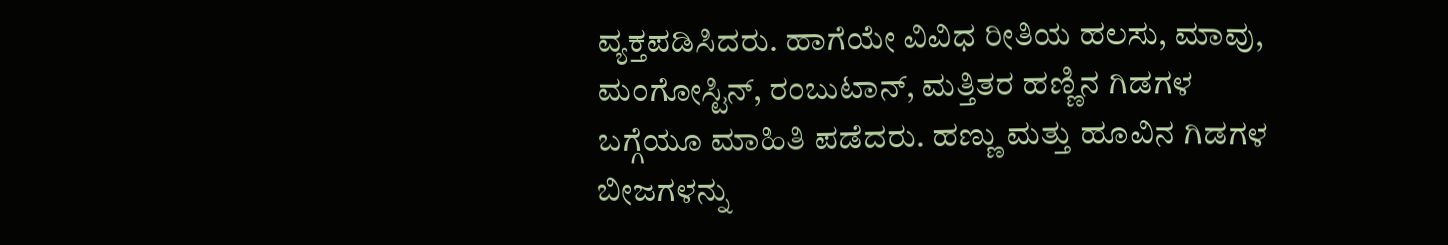ವ್ಯಕ್ತಪಡಿಸಿದರು. ಹಾಗೆಯೇ ವಿವಿಧ ರೀತಿಯ ಹಲಸು, ಮಾವು, ಮಂಗೋಸ್ಟಿನ್, ರಂಬುಟಾನ್, ಮತ್ತಿತರ ಹಣ್ಣಿನ ಗಿಡಗಳ ಬಗ್ಗೆಯೂ ಮಾಹಿತಿ ಪಡೆದರು. ಹಣ್ಣು ಮತ್ತು ಹೂವಿನ ಗಿಡಗಳ ಬೀಜಗಳನ್ನು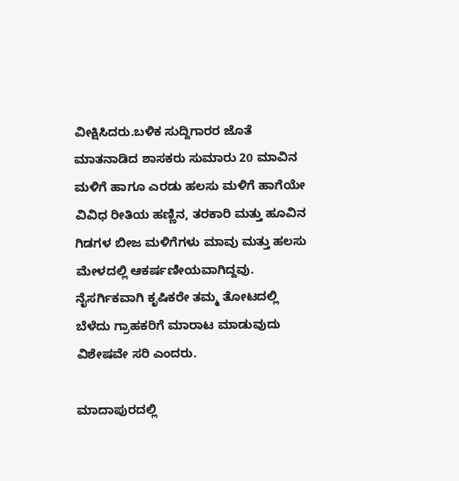ವೀಕ್ಷಿಸಿದರು.ಬಳಿಕ ಸುದ್ದಿಗಾರರ ಜೊತೆ ಮಾತನಾಡಿದ ಶಾಸಕರು ಸುಮಾರು 20 ಮಾವಿನ ಮಳಿಗೆ ಹಾಗೂ ಎರಡು ಹಲಸು ಮಳಿಗೆ ಹಾಗೆಯೇ ವಿವಿಧ ರೀತಿಯ ಹಣ್ಣಿನ, ತರಕಾರಿ ಮತ್ತು ಹೂವಿನ ಗಿಡಗಳ ಬೀಜ ಮಳಿಗೆಗಳು ಮಾವು ಮತ್ತು ಹಲಸು ಮೇಳದಲ್ಲಿ ಆಕರ್ಷಣೀಯವಾಗಿದ್ದವು. ನೈಸರ್ಗಿಕವಾಗಿ ಕೃಷಿಕರೇ ತಮ್ಮ ತೋಟದಲ್ಲಿ ಬೆಳೆದು ಗ್ರಾಹಕರಿಗೆ ಮಾರಾಟ ಮಾಡುವುದು ವಿಶೇಷವೇ ಸರಿ ಎಂದರು.

ಮಾದಾಪುರದಲ್ಲಿ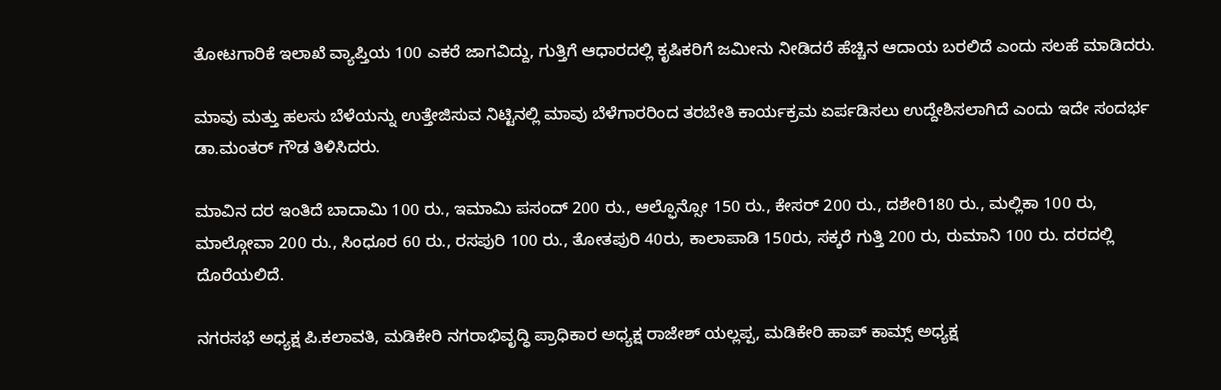ತೋಟಗಾರಿಕೆ ಇಲಾಖೆ ವ್ಯಾಪ್ತಿಯ 100 ಎಕರೆ ಜಾಗವಿದ್ದು, ಗುತ್ತಿಗೆ ಆಧಾರದಲ್ಲಿ ಕೃಷಿಕರಿಗೆ ಜಮೀನು ನೀಡಿದರೆ ಹೆಚ್ಚಿನ ಆದಾಯ ಬರಲಿದೆ ಎಂದು ಸಲಹೆ ಮಾಡಿದರು.

ಮಾವು ಮತ್ತು ಹಲಸು ಬೆಳೆಯನ್ನು ಉತ್ತೇಜಿಸುವ ನಿಟ್ಟಿನಲ್ಲಿ ಮಾವು ಬೆಳೆಗಾರರಿಂದ ತರಬೇತಿ ಕಾರ್ಯಕ್ರಮ ಏರ್ಪಡಿಸಲು ಉದ್ದೇಶಿಸಲಾಗಿದೆ ಎಂದು ಇದೇ ಸಂದರ್ಭ ಡಾ.ಮಂತರ್ ಗೌಡ ತಿಳಿಸಿದರು.

ಮಾವಿನ ದರ ಇಂತಿದೆ ಬಾದಾಮಿ 100 ರು., ಇಮಾಮಿ ಪಸಂದ್ 200 ರು., ಆಲ್ಫೊನ್ಸೋ 150 ರು., ಕೇಸರ್ 200 ರು., ದಶೇರಿ180 ರು., ಮಲ್ಲಿಕಾ 100 ರು, ಮಾಲ್ಗೋವಾ 200 ರು., ಸಿಂಧೂರ 60 ರು., ರಸಪುರಿ 100 ರು., ತೋತಪುರಿ 40ರು, ಕಾಲಾಪಾಡಿ 150ರು, ಸಕ್ಕರೆ ಗುತ್ತಿ 200 ರು, ರುಮಾನಿ 100 ರು. ದರದಲ್ಲಿ ದೊರೆಯಲಿದೆ.

ನಗರಸಭೆ ಅಧ್ಯಕ್ಷ ಪಿ.ಕಲಾವತಿ, ಮಡಿಕೇರಿ ನಗರಾಭಿವೃದ್ಧಿ ಪ್ರಾಧಿಕಾರ ಅಧ್ಯಕ್ಷ ರಾಜೇಶ್ ಯಲ್ಲಪ್ಪ, ಮಡಿಕೇರಿ ಹಾಪ್ ಕಾಮ್ಸ್ ಅಧ್ಯಕ್ಷ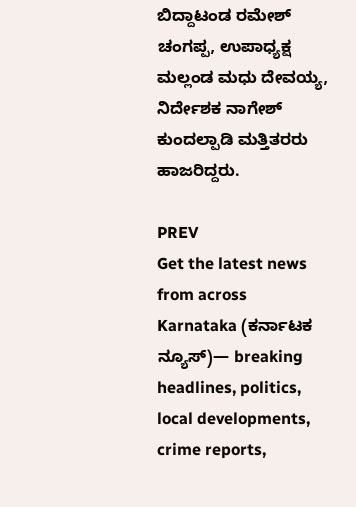ಬಿದ್ದಾಟಂಡ ರಮೇಶ್ ಚಂಗಪ್ಪ, ಉಪಾಧ್ಯಕ್ಷ ಮಲ್ಲಂಡ ಮಧು ದೇವಯ್ಯ, ನಿರ್ದೇಶಕ ನಾಗೇಶ್ ಕುಂದಲ್ಪಾಡಿ ಮತ್ತಿತರರು ಹಾಜರಿದ್ದರು.

PREV
Get the latest news from across Karnataka (ಕರ್ನಾಟಕ ನ್ಯೂಸ್)— breaking headlines, politics, local developments, crime reports,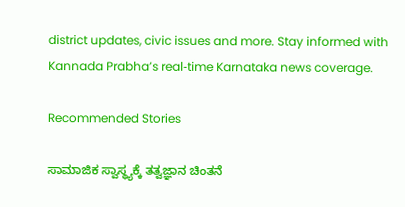district updates, civic issues and more. Stay informed with Kannada Prabha’s real‑time Karnataka news coverage.

Recommended Stories

ಸಾಮಾಜಿಕ ಸ್ವಾಸ್ಥ್ಯಕ್ಕೆ ತತ್ವಜ್ಞಾನ ಚಿಂತನೆ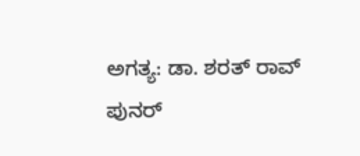ಅಗತ್ಯ: ಡಾ. ಶರತ್‌ ರಾವ್‌
ಪುನರ್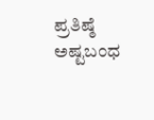ಪ್ರತಿಷ್ಠೆ ಅಷ್ಟಬಂಧ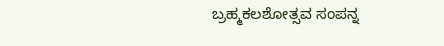ಬ್ರಹ್ಮಕಲಶೋತ್ಸವ ಸಂಪನ್ನ